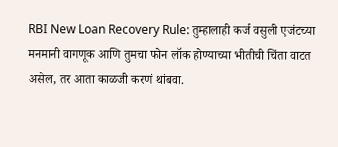RBI New Loan Recovery Rule: तुम्हालाही कर्ज वसुली एजंटच्या मनमानी वागणूक आणि तुमचा फोन लॉक होण्याच्या भीतीची चिंता वाटत असेल, तर आता काळजी करणं थांबवा.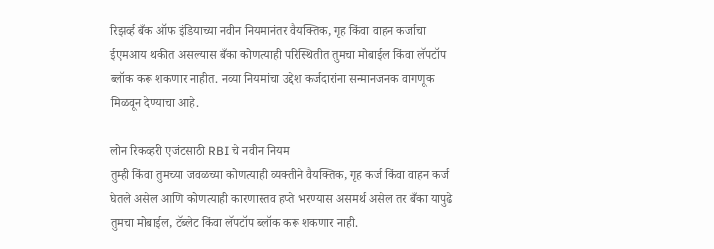रिझर्व्ह बँक ऑफ इंडियाच्या नवीन नियमानंतर वैयक्तिक, गृह किंवा वाहन कर्जाचा ईएमआय थकीत असल्यास बँका कोणत्याही परिस्थितीत तुमचा मोबाईल किंवा लॅपटॉप ब्लॉक करू शकणार नाहीत. नव्या नियमांचा उद्देश कर्जदारांना सन्मानजनक वागणूक मिळवून देण्याचा आहे.

लोन रिकव्हरी एजंटसाठी RBI चे नवीन नियम
तुम्ही किंवा तुमच्या जवळच्या कोणत्याही व्यक्तीने वैयक्तिक, गृह कर्ज किंवा वाहन कर्ज घेतले असेल आणि कोणत्याही कारणास्तव हप्ते भरण्यास असमर्थ असेल तर बँका यापुढे तुमचा मोबाईल, टॅब्लेट किंवा लॅपटॉप ब्लॉक करू शकणार नाही.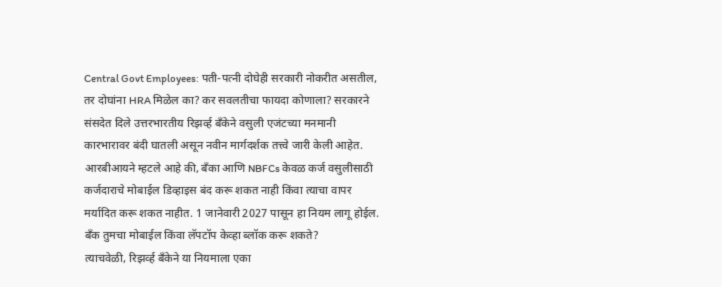Central Govt Employees: पती-पत्नी दोघेही सरकारी नोकरीत असतील, तर दोघांना HRA मिळेल का? कर सवलतीचा फायदा कोणाला? सरकारने संसदेत दिले उत्तरभारतीय रिझर्व्ह बँकेने वसुली एजंटच्या मनमानी कारभारावर बंदी घातली असून नवीन मार्गदर्शक तत्त्वे जारी केली आहेत. आरबीआयने म्हटले आहे की, बँका आणि NBFCs केवळ कर्ज वसुलीसाठी कर्जदाराचे मोबाईल डिव्हाइस बंद करू शकत नाही किंवा त्याचा वापर मर्यादित करू शकत नाहीत. 1 जानेवारी 2027 पासून हा नियम लागू होईल.
बँक तुमचा मोबाईल किंवा लॅपटॉप केव्हा ब्लॉक करू शकते?
त्याचवेळी, रिझर्व्ह बँकेने या नियमाला एका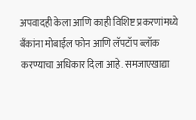अपवादही केला आणि काही विशिष्ट प्रकरणांमध्ये बँकांना मोबाईल फोन आणि लॅपटॉप ब्लॉक करण्याचा अधिकार दिला आहे. समजाएखाद्या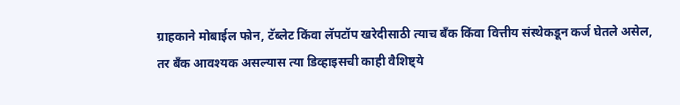ग्राहकाने मोबाईल फोन, टॅब्लेट किंवा लॅपटॉप खरेदीसाठी त्याच बँक किंवा वित्तीय संस्थेकडून कर्ज घेतले असेल, तर बँक आवश्यक असल्यास त्या डिव्हाइसची काही वैशिष्ट्ये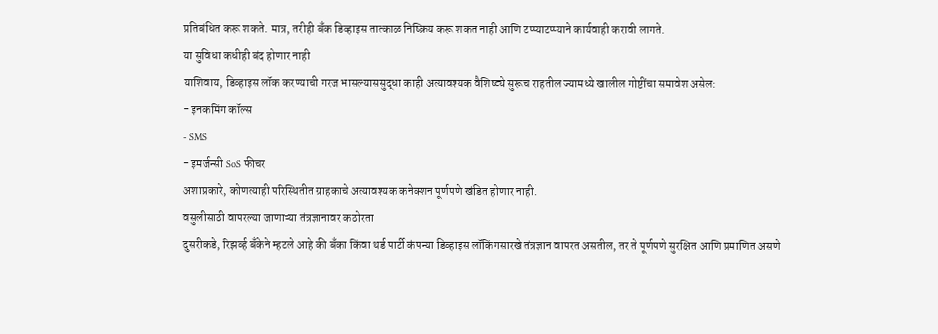प्रतिबंधित करू शकते. मात्र, तरीही बँक डिव्हाइस तात्काळ निष्क्रिय करू शकत नाही आणि टप्प्याटप्प्याने कार्यवाही करावी लागते.
या सुविधा कधीही बंद होणार नाही
याशिवाय, डिव्हाइस लॉक करण्याची गरज भासल्याससुद्धा काही अत्यावश्यक वैशिष्ट्ये सुरूच राहतील ज्यामध्ये खालील गोष्टींचा समावेश असेल:
- इनकमिंग कॉल्स
- SMS
- इमर्जन्सी SoS फीचर
अशाप्रकारे, कोणत्याही परिस्थितीत ग्राहकाचे अत्यावश्यक कनेक्शन पूर्णपणे खंडित होणार नाही.
वसुलीसाठी वापरल्या जाणाऱ्या तंत्रज्ञानावर कठोरता
दुसरीकडे, रिझर्व्ह बँकेने म्हटले आहे की बँका किंवा थर्ड पार्टी कंपन्या डिव्हाइस लॉकिंगसारखे तंत्रज्ञान वापरत असतील, तर ते पूर्णपणे सुरक्षित आणि प्रमाणित असणे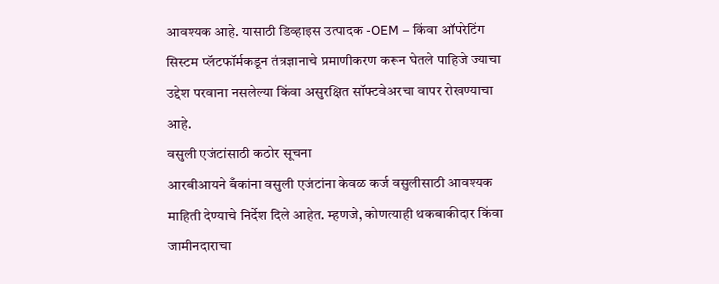आवश्यक आहे. यासाठी डिव्हाइस उत्पादक -OEM – किंवा ऑपरेटिंग सिस्टम प्लॅटफॉर्मकडून तंत्रज्ञानाचे प्रमाणीकरण करून घेतले पाहिजे ज्याचा उद्देश परवाना नसलेल्या किंवा असुरक्षित सॉफ्टवेअरचा वापर रोखण्याचा आहे.
वसुली एजंटांसाठी कठोर सूचना
आरबीआयने बँकांना वसुली एजंटांना केवळ कर्ज वसुलीसाठी आवश्यक माहिती देण्याचे निर्देश दिले आहेत. म्हणजे, कोणत्याही थकबाकीदार किंवा जामीनदाराचा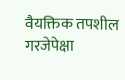वैयक्तिक तपशील गरजेपेक्षा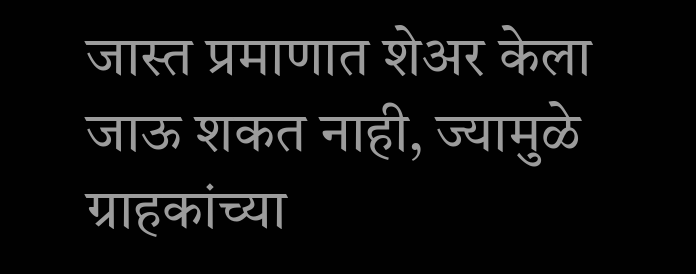जास्त प्रमाणात शेअर केला जाऊ शकत नाही, ज्यामुळे ग्राहकांच्या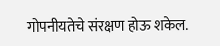गोपनीयतेचे संरक्षण होऊ शकेल.